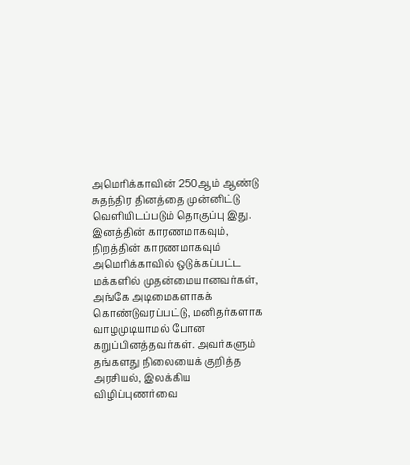அமெரிக்காவின் 250ஆம் ஆண்டு சுதந்திர தினத்தை முன்னிட்டு வெளியிடப்படும் தொகுப்பு இது.
இனத்தின் காரணமாகவும், நிறத்தின் காரணமாகவும் அமெரிக்காவில் ஒடுக்கப்பட்ட மக்களில் முதன்மையானவர்கள், அங்கே அடிமைகளாகக் கொண்டுவரப்பட்டு, மனிதர்களாக வாழமுடியாமல் போன கறுப்பினத்தவர்கள். அவர்களும் தங்களது நிலையைக் குறித்த அரசியல், இலக்கிய விழிப்புணர்வை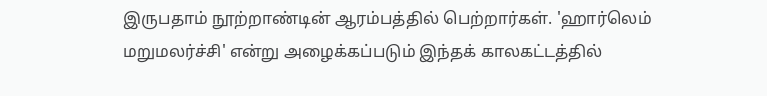இருபதாம் நூற்றாண்டின் ஆரம்பத்தில் பெற்றார்கள். 'ஹார்லெம் மறுமலர்ச்சி' என்று அழைக்கப்படும் இந்தக் காலகட்டத்தில்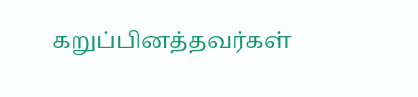கறுப்பினத்தவர்கள்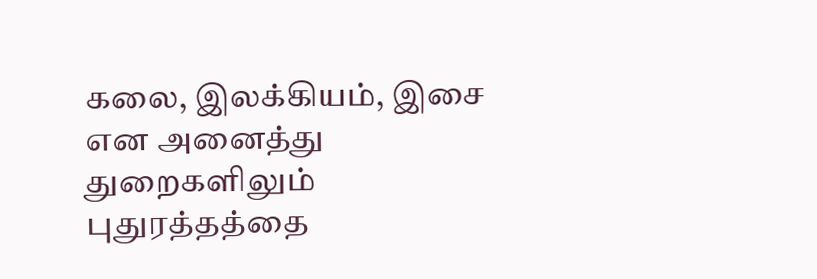கலை, இலக்கியம், இசை என அனைத்து துறைகளிலும் புதுரத்தத்தை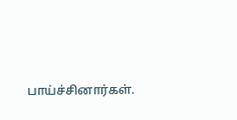பாய்ச்சினார்கள்.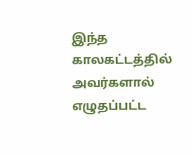இந்த காலகட்டத்தில் அவர்களால் எழுதப்பட்ட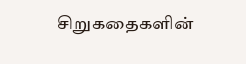சிறுகதைகளின்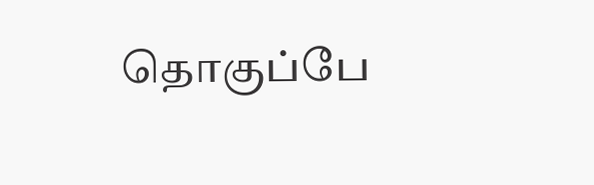தொகுப்பே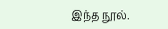இந்த நூல்.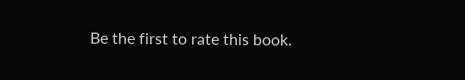Be the first to rate this book.